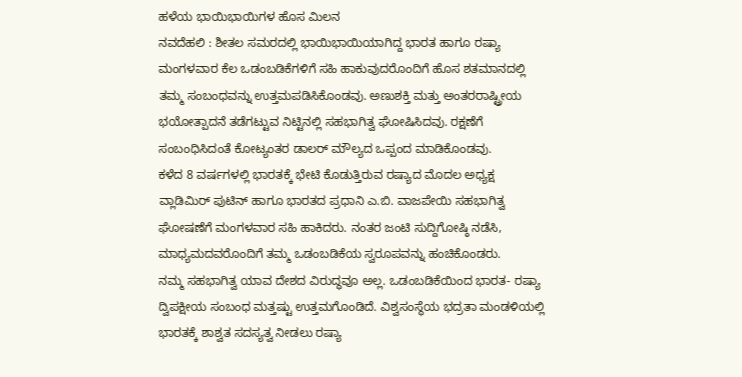ಹಳೆಯ ಭಾಯಿಭಾಯಿಗಳ ಹೊಸ ಮಿಲನ
ನವದೆಹಲಿ : ಶೀತಲ ಸಮರದಲ್ಲಿ ಭಾಯಿಭಾಯಿಯಾಗಿದ್ದ ಭಾರತ ಹಾಗೂ ರಷ್ಯಾ ಮಂಗಳವಾರ ಕೆಲ ಒಡಂಬಡಿಕೆಗಳಿಗೆ ಸಹಿ ಹಾಕುವುದರೊಂದಿಗೆ ಹೊಸ ಶತಮಾನದಲ್ಲಿ ತಮ್ಮ ಸಂಬಂಧವನ್ನು ಉತ್ತಮಪಡಿಸಿಕೊಂಡವು. ಅಣುಶಕ್ತಿ ಮತ್ತು ಅಂತರರಾಷ್ಟ್ರೀಯ ಭಯೋತ್ಪಾದನೆ ತಡೆಗಟ್ಟುವ ನಿಟ್ಟಿನಲ್ಲಿ ಸಹಭಾಗಿತ್ವ ಘೋಷಿಸಿದವು. ರಕ್ಷಣೆಗೆ ಸಂಬಂಧಿಸಿದಂತೆ ಕೋಟ್ಯಂತರ ಡಾಲರ್ ಮೌಲ್ಯದ ಒಪ್ಪಂದ ಮಾಡಿಕೊಂಡವು.
ಕಳೆದ 8 ವರ್ಷಗಳಲ್ಲಿ ಭಾರತಕ್ಕೆ ಭೇಟಿ ಕೊಡುತ್ತಿರುವ ರಷ್ಯಾದ ಮೊದಲ ಅಧ್ಯಕ್ಷ ವ್ಲಾಡಿಮಿರ್ ಪುಟಿನ್ ಹಾಗೂ ಭಾರತದ ಪ್ರಧಾನಿ ಎ.ಬಿ. ವಾಜಪೇಯಿ ಸಹಭಾಗಿತ್ವ ಘೋಷಣೆಗೆ ಮಂಗಳವಾರ ಸಹಿ ಹಾಕಿದರು. ನಂತರ ಜಂಟಿ ಸುದ್ದಿಗೋಷ್ಠಿ ನಡೆಸಿ, ಮಾಧ್ಯಮದವರೊಂದಿಗೆ ತಮ್ಮ ಒಡಂಬಡಿಕೆಯ ಸ್ವರೂಪವನ್ನು ಹಂಚಿಕೊಂಡರು.
ನಮ್ಮ ಸಹಭಾಗಿತ್ವ ಯಾವ ದೇಶದ ವಿರುದ್ಧವೂ ಅಲ್ಲ. ಒಡಂಬಡಿಕೆಯಿಂದ ಭಾರತ- ರಷ್ಯಾ ದ್ವಿಪಕ್ಷೀಯ ಸಂಬಂಧ ಮತ್ತಷ್ಟು ಉತ್ತಮಗೊಂಡಿದೆ. ವಿಶ್ವಸಂಸ್ಥೆಯ ಭದ್ರತಾ ಮಂಡಳಿಯಲ್ಲಿ ಭಾರತಕ್ಕೆ ಶಾಶ್ವತ ಸದಸ್ಯತ್ವ ನೀಡಲು ರಷ್ಯಾ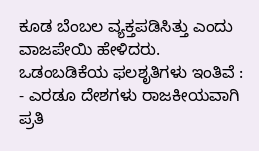ಕೂಡ ಬೆಂಬಲ ವ್ಯಕ್ತಪಡಿಸಿತ್ತು ಎಂದು ವಾಜಪೇಯಿ ಹೇಳಿದರು.
ಒಡಂಬಡಿಕೆಯ ಫಲಶೃತಿಗಳು ಇಂತಿವೆ :
- ಎರಡೂ ದೇಶಗಳು ರಾಜಕೀಯವಾಗಿ ಪ್ರತಿ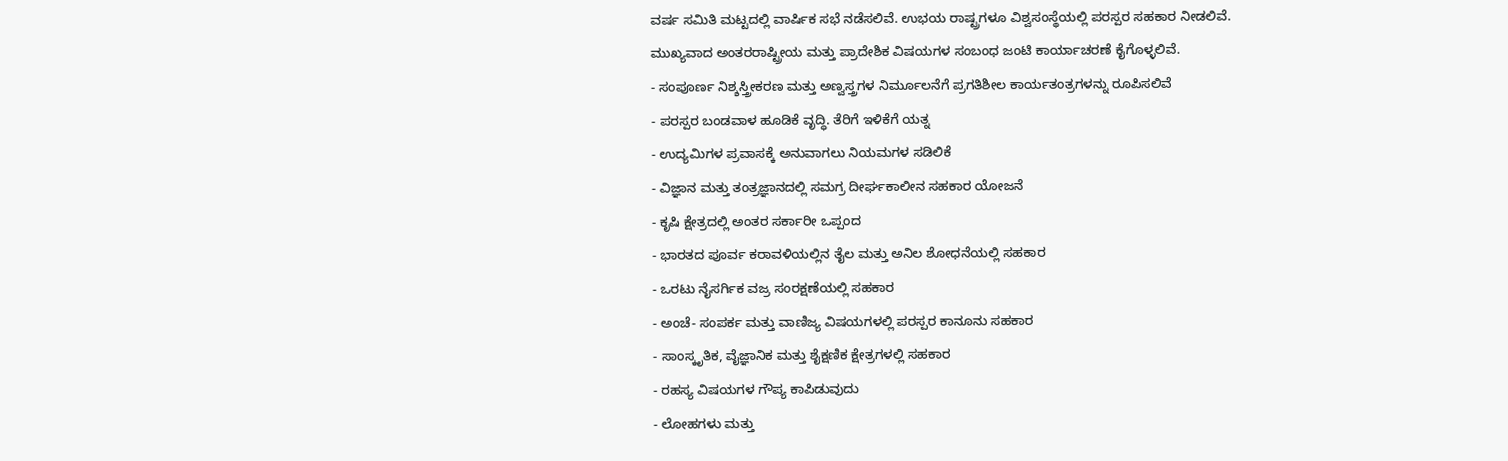ವರ್ಷ ಸಮಿತಿ ಮಟ್ಟದಲ್ಲಿ ವಾರ್ಷಿಕ ಸಭೆ ನಡೆಸಲಿವೆ. ಉಭಯ ರಾಷ್ಟ್ರಗಳೂ ವಿಶ್ವಸಂಸ್ಥೆಯಲ್ಲಿ ಪರಸ್ಪರ ಸಹಕಾರ ನೀಡಲಿವೆ. ಮುಖ್ಯವಾದ ಅಂತರರಾಷ್ಟ್ರೀಯ ಮತ್ತು ಪ್ರಾದೇಶಿಕ ವಿಷಯಗಳ ಸಂಬಂಧ ಜಂಟಿ ಕಾರ್ಯಾಚರಣೆ ಕೈಗೊಳ್ಳಲಿವೆ.
- ಸಂಪೂರ್ಣ ನಿಶ್ಶಸ್ತ್ರೀಕರಣ ಮತ್ತು ಅಣ್ವಸ್ತ್ರಗಳ ನಿರ್ಮೂಲನೆಗೆ ಪ್ರಗತಿಶೀಲ ಕಾರ್ಯತಂತ್ರಗಳನ್ನು ರೂಪಿಸಲಿವೆ
- ಪರಸ್ಪರ ಬಂಡವಾಳ ಹೂಡಿಕೆ ವೃದ್ಧಿ. ತೆರಿಗೆ ಇಳಿಕೆಗೆ ಯತ್ನ
- ಉದ್ಯಮಿಗಳ ಪ್ರವಾಸಕ್ಕೆ ಅನುವಾಗಲು ನಿಯಮಗಳ ಸಡಿಲಿಕೆ
- ವಿಜ್ಞಾನ ಮತ್ತು ತಂತ್ರಜ್ಞಾನದಲ್ಲಿ ಸಮಗ್ರ ದೀರ್ಘಕಾಲೀನ ಸಹಕಾರ ಯೋಜನೆ
- ಕೃಷಿ ಕ್ಷೇತ್ರದಲ್ಲಿ ಅಂತರ ಸರ್ಕಾರೀ ಒಪ್ಪಂದ
- ಭಾರತದ ಪೂರ್ವ ಕರಾವಳಿಯಲ್ಲಿನ ತೈಲ ಮತ್ತು ಅನಿಲ ಶೋಧನೆಯಲ್ಲಿ ಸಹಕಾರ
- ಒರಟು ನೈಸರ್ಗಿಕ ವಜ್ರ ಸಂರಕ್ಷಣೆಯಲ್ಲಿ ಸಹಕಾರ
- ಅಂಚೆ- ಸಂಪರ್ಕ ಮತ್ತು ವಾಣಿಜ್ಯ ವಿಷಯಗಳಲ್ಲಿ ಪರಸ್ಪರ ಕಾನೂನು ಸಹಕಾರ
- ಸಾಂಸ್ಕೃತಿಕ, ವೈಜ್ಞಾನಿಕ ಮತ್ತು ಶೈಕ್ಷಣಿಕ ಕ್ಷೇತ್ರಗಳಲ್ಲಿ ಸಹಕಾರ
- ರಹಸ್ಯ ವಿಷಯಗಳ ಗೌಪ್ಯ ಕಾಪಿಡುವುದು
- ಲೋಹಗಳು ಮತ್ತು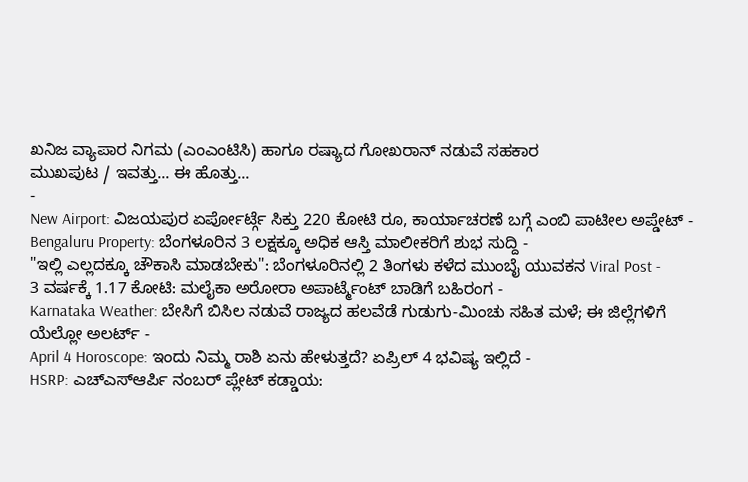ಖನಿಜ ವ್ಯಾಪಾರ ನಿಗಮ (ಎಂಎಂಟಿಸಿ) ಹಾಗೂ ರಷ್ಯಾದ ಗೋಖರಾನ್ ನಡುವೆ ಸಹಕಾರ
ಮುಖಪುಟ / ಇವತ್ತು... ಈ ಹೊತ್ತು...
-
New Airport: ವಿಜಯಪುರ ಏರ್ಪೋರ್ಟ್ಗೆ ಸಿಕ್ತು 220 ಕೋಟಿ ರೂ, ಕಾರ್ಯಾಚರಣೆ ಬಗ್ಗೆ ಎಂಬಿ ಪಾಟೀಲ ಅಪ್ಡೇಟ್ -
Bengaluru Property: ಬೆಂಗಳೂರಿನ 3 ಲಕ್ಷಕ್ಕೂ ಅಧಿಕ ಆಸ್ತಿ ಮಾಲೀಕರಿಗೆ ಶುಭ ಸುದ್ದಿ -
"ಇಲ್ಲಿ ಎಲ್ಲದಕ್ಕೂ ಚೌಕಾಸಿ ಮಾಡಬೇಕು": ಬೆಂಗಳೂರಿನಲ್ಲಿ 2 ತಿಂಗಳು ಕಳೆದ ಮುಂಬೈ ಯುವಕನ Viral Post -
3 ವರ್ಷಕ್ಕೆ 1.17 ಕೋಟಿ: ಮಲೈಕಾ ಅರೋರಾ ಅಪಾರ್ಟ್ಮೆಂಟ್ ಬಾಡಿಗೆ ಬಹಿರಂಗ -
Karnataka Weather: ಬೇಸಿಗೆ ಬಿಸಿಲ ನಡುವೆ ರಾಜ್ಯದ ಹಲವೆಡೆ ಗುಡುಗು-ಮಿಂಚು ಸಹಿತ ಮಳೆ; ಈ ಜಿಲ್ಲೆಗಳಿಗೆ ಯೆಲ್ಲೋ ಅಲರ್ಟ್ -
April 4 Horoscope: ಇಂದು ನಿಮ್ಮ ರಾಶಿ ಏನು ಹೇಳುತ್ತದೆ? ಏಪ್ರಿಲ್ 4 ಭವಿಷ್ಯ ಇಲ್ಲಿದೆ -
HSRP: ಎಚ್ಎಸ್ಆರ್ಪಿ ನಂಬರ್ ಪ್ಲೇಟ್ ಕಡ್ಡಾಯ: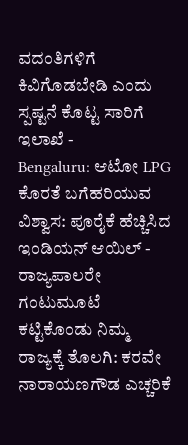ವದಂತಿಗಳಿಗೆ ಕಿವಿಗೊಡಬೇಡಿ ಎಂದು ಸ್ಪಷ್ಟನೆ ಕೊಟ್ಟ ಸಾರಿಗೆ ಇಲಾಖೆ -
Bengaluru: ಆಟೋ LPG ಕೊರತೆ ಬಗೆಹರಿಯುವ ವಿಶ್ವಾಸ: ಪೂರೈಕೆ ಹೆಚ್ಚಿಸಿದ ಇಂಡಿಯನ್ ಆಯಿಲ್ -
ರಾಜ್ಯಪಾಲರೇ ಗಂಟುಮೂಟೆ ಕಟ್ಟಿಕೊಂಡು ನಿಮ್ಮ ರಾಜ್ಯಕ್ಕೆ ತೊಲಗಿ: ಕರವೇ ನಾರಾಯಣಗೌಡ ಎಚ್ಚರಿಕೆ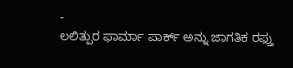-
ಲಲಿತ್ಪುರ ಫಾರ್ಮಾ ಪಾರ್ಕ್ ಅನ್ನು ಜಾಗತಿಕ ರಫ್ತು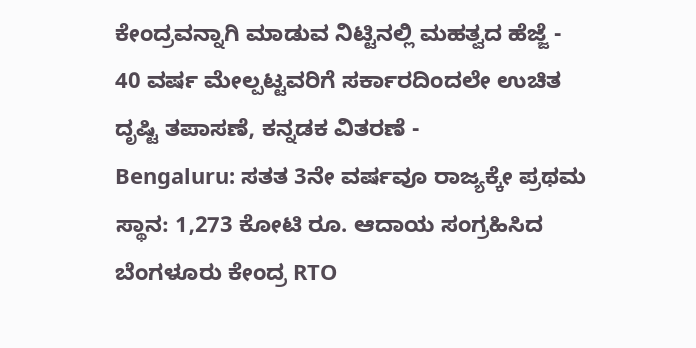ಕೇಂದ್ರವನ್ನಾಗಿ ಮಾಡುವ ನಿಟ್ಟಿನಲ್ಲಿ ಮಹತ್ವದ ಹೆಜ್ಜೆ -
40 ವರ್ಷ ಮೇಲ್ಪಟ್ಟವರಿಗೆ ಸರ್ಕಾರದಿಂದಲೇ ಉಚಿತ ದೃಷ್ಟಿ ತಪಾಸಣೆ, ಕನ್ನಡಕ ವಿತರಣೆ -
Bengaluru: ಸತತ 3ನೇ ವರ್ಷವೂ ರಾಜ್ಯಕ್ಕೇ ಪ್ರಥಮ ಸ್ಥಾನ: 1,273 ಕೋಟಿ ರೂ. ಆದಾಯ ಸಂಗ್ರಹಿಸಿದ ಬೆಂಗಳೂರು ಕೇಂದ್ರ RTO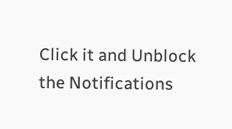Click it and Unblock the Notifications